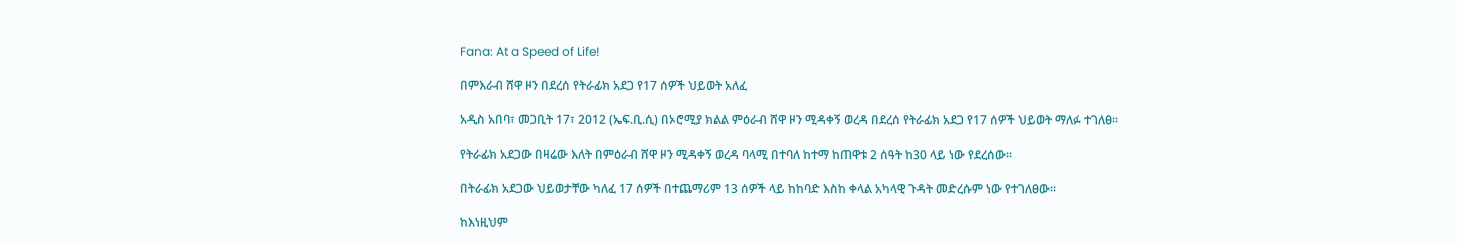Fana: At a Speed of Life!

በምእራብ ሸዋ ዞን በደረሰ የትራፊክ አደጋ የ17 ሰዎች ህይወት አለፈ

አዲስ አበባ፣ መጋቢት 17፣ 2012 (ኤፍ.ቢ.ሲ) በኦሮሚያ ክልል ምዕራብ ሸዋ ዞን ሚዳቀኝ ወረዳ በደረሰ የትራፊክ አደጋ የ17 ሰዎች ህይወት ማለፉ ተገለፀ።

የትራፊክ አደጋው በዛሬው እለት በምዕራብ ሸዋ ዞን ሚዳቀኝ ወረዳ ባላሚ በተባለ ከተማ ከጠዋቱ 2 ሰዓት ከ30 ላይ ነው የደረሰው።

በትራፊክ አደጋው ህይወታቸው ካለፈ 17 ሰዎች በተጨማሪም 13 ሰዎች ላይ ከከባድ እስከ ቀላል አካላዊ ጉዳት መድረሱም ነው የተገለፀው።

ከእነዚህም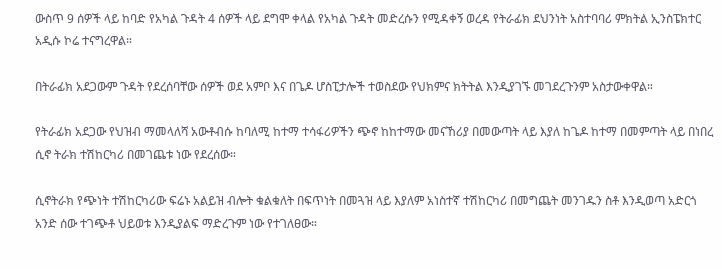ውስጥ 9 ሰዎች ላይ ከባድ የአካል ጉዳት 4 ሰዎች ላይ ደግሞ ቀላል የአካል ጉዳት መድረሱን የሚዳቀኝ ወረዳ የትራፊክ ደህንነት አስተባባሪ ምክትል ኢንስፔክተር አዲሱ ኮሬ ተናግረዋል።

በትራፊክ አደጋውም ጉዳት የደረሰባቸው ሰዎች ወደ አምቦ እና በጌዶ ሆስፒታሎች ተወስደው የህክምና ክትትል እንዲያገኙ መገደረጉንም አስታውቀዋል።

የትራፊክ አደጋው የህዝብ ማመላለሻ አውቶብሱ ከባለሚ ከተማ ተሳፋሪዎችን ጭኖ ከከተማው መናኸሪያ በመውጣት ላይ እያለ ከጌዶ ከተማ በመምጣት ላይ በነበረ ሲኖ ትራክ ተሽከርካሪ በመገጨቱ ነው የደረሰው።

ሲኖትራክ የጭነት ተሽከርካሪው ፍሬኑ አልይዝ ብሎት ቁልቁለት በፍጥነት በመጓዝ ላይ እያለም አነስተኛ ተሽከርካሪ በመግጨት መንገዱን ስቶ እንዲወጣ አድርጎ አንድ ሰው ተገጭቶ ህይወቱ እንዲያልፍ ማድረጉም ነው የተገለፀው።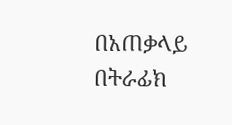በአጠቃላይ በትራፊክ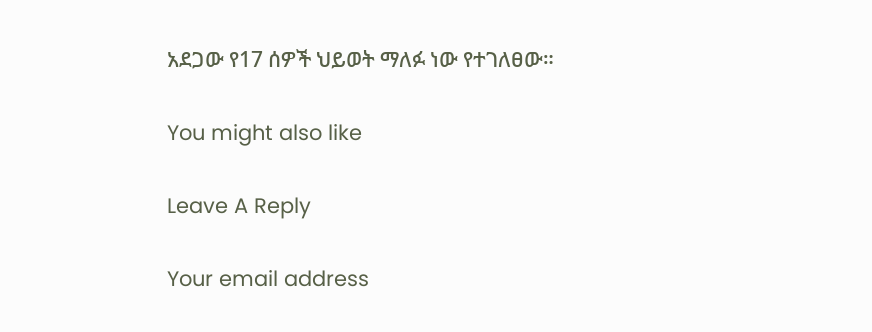አደጋው የ17 ሰዎች ህይወት ማለፉ ነው የተገለፀው።

You might also like

Leave A Reply

Your email address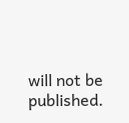will not be published.